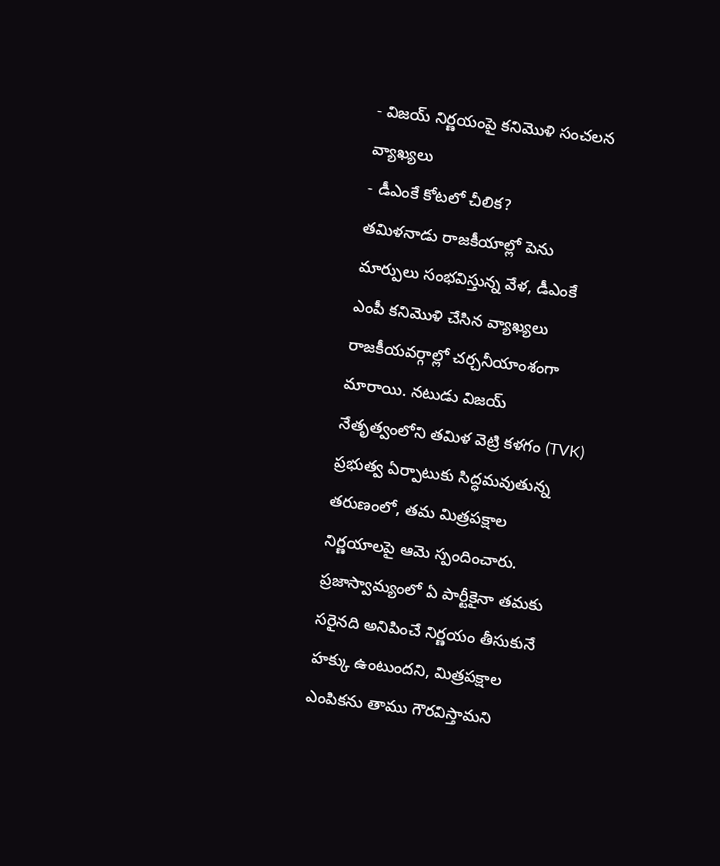- విజయ్ నిర్ణయంపై కనిమొళి సంచలన వ్యాఖ్యలు
- డీఎంకే కోటలో చీలిక?
తమిళనాడు రాజకీయాల్లో పెను మార్పులు సంభవిస్తున్న వేళ, డీఎంకే ఎంపీ కనిమొళి చేసిన వ్యాఖ్యలు రాజకీయవర్గాల్లో చర్చనీయాంశంగా మారాయి. నటుడు విజయ్ నేతృత్వంలోని తమిళ వెట్రి కళగం (TVK) ప్రభుత్వ ఏర్పాటుకు సిద్ధమవుతున్న తరుణంలో, తమ మిత్రపక్షాల నిర్ణయాలపై ఆమె స్పందించారు. ప్రజాస్వామ్యంలో ఏ పార్టీకైనా తమకు సరైనది అనిపించే నిర్ణయం తీసుకునే హక్కు ఉంటుందని, మిత్రపక్షాల ఎంపికను తాము గౌరవిస్తామని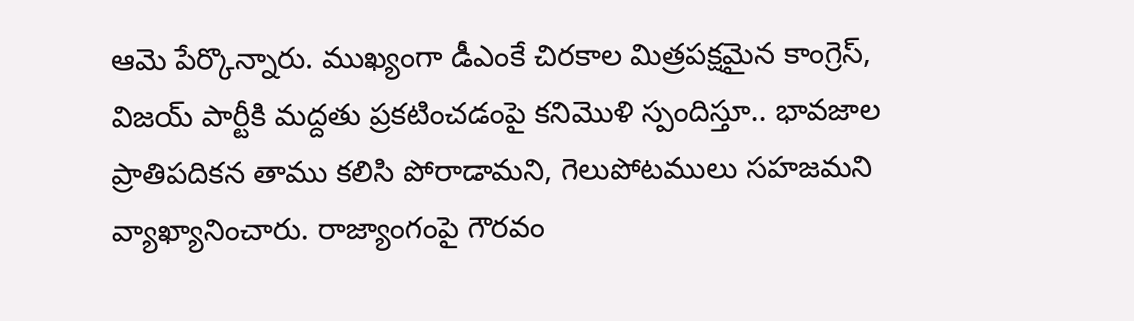ఆమె పేర్కొన్నారు. ముఖ్యంగా డీఎంకే చిరకాల మిత్రపక్షమైన కాంగ్రెస్, విజయ్ పార్టీకి మద్దతు ప్రకటించడంపై కనిమొళి స్పందిస్తూ.. భావజాల ప్రాతిపదికన తాము కలిసి పోరాడామని, గెలుపోటములు సహజమని వ్యాఖ్యానించారు. రాజ్యాంగంపై గౌరవం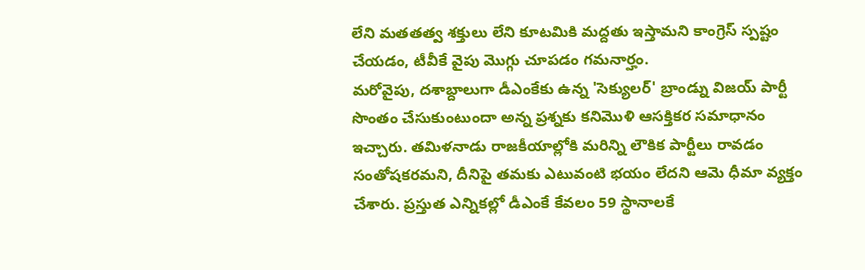లేని మతతత్వ శక్తులు లేని కూటమికి మద్దతు ఇస్తామని కాంగ్రెస్ స్పష్టం చేయడం, టీవీకే వైపు మొగ్గు చూపడం గమనార్హం.
మరోవైపు, దశాబ్దాలుగా డీఎంకేకు ఉన్న 'సెక్యులర్' బ్రాండ్ను విజయ్ పార్టీ సొంతం చేసుకుంటుందా అన్న ప్రశ్నకు కనిమొళి ఆసక్తికర సమాధానం ఇచ్చారు. తమిళనాడు రాజకీయాల్లోకి మరిన్ని లౌకిక పార్టీలు రావడం సంతోషకరమని, దీనిపై తమకు ఎటువంటి భయం లేదని ఆమె ధీమా వ్యక్తం చేశారు. ప్రస్తుత ఎన్నికల్లో డీఎంకే కేవలం 59 స్థానాలకే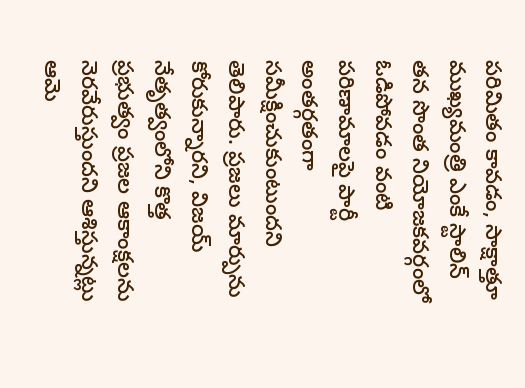పరిమితం కావడం, సాక్షాత్తూ ముఖ్యమంత్రి ఎంకే స్టాలిన్ తన సొంత నియోజకవర్గంలో ఓడిపోవడం వంటి పరిణామాలపై పార్టీ అంతర్గతంగా సమీక్షించుకుంటుందని తెలిపారు. ప్రజలు మార్పును కోరుకున్నారని, విజయ్ నేతృత్వంలోని కొత్త ప్రభుత్వం ప్రజల ఆకాంక్షలను నెరవేరుస్తుందని ఆశిస్తున్నట్లు ఆమె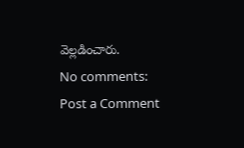వెల్లడించారు.
No comments:
Post a Comment